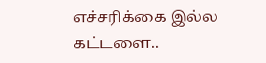எச்சரிக்கை இல்ல கட்டளை..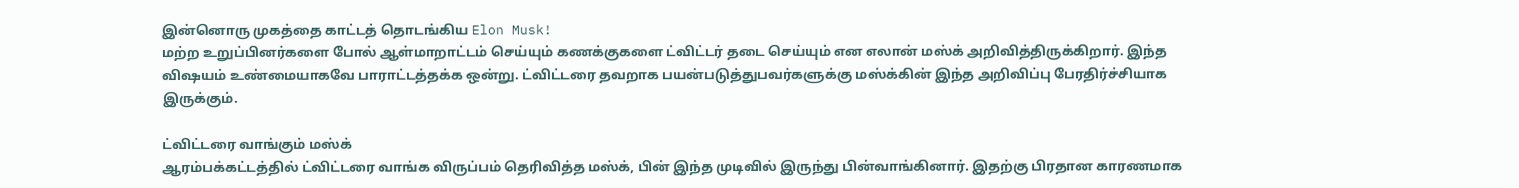இன்னொரு முகத்தை காட்டத் தொடங்கிய Elon Musk!
மற்ற உறுப்பினர்களை போல் ஆள்மாறாட்டம் செய்யும் கணக்குகளை ட்விட்டர் தடை செய்யும் என எலான் மஸ்க் அறிவித்திருக்கிறார். இந்த விஷயம் உண்மையாகவே பாராட்டத்தக்க ஒன்று. ட்விட்டரை தவறாக பயன்படுத்துபவர்களுக்கு மஸ்க்கின் இந்த அறிவிப்பு பேரதிர்ச்சியாக இருக்கும்.

ட்விட்டரை வாங்கும் மஸ்க்
ஆரம்பக்கட்டத்தில் ட்விட்டரை வாங்க விருப்பம் தெரிவித்த மஸ்க், பின் இந்த முடிவில் இருந்து பின்வாங்கினார். இதற்கு பிரதான காரணமாக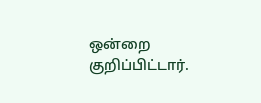ஒன்றை குறிப்பிட்டார்.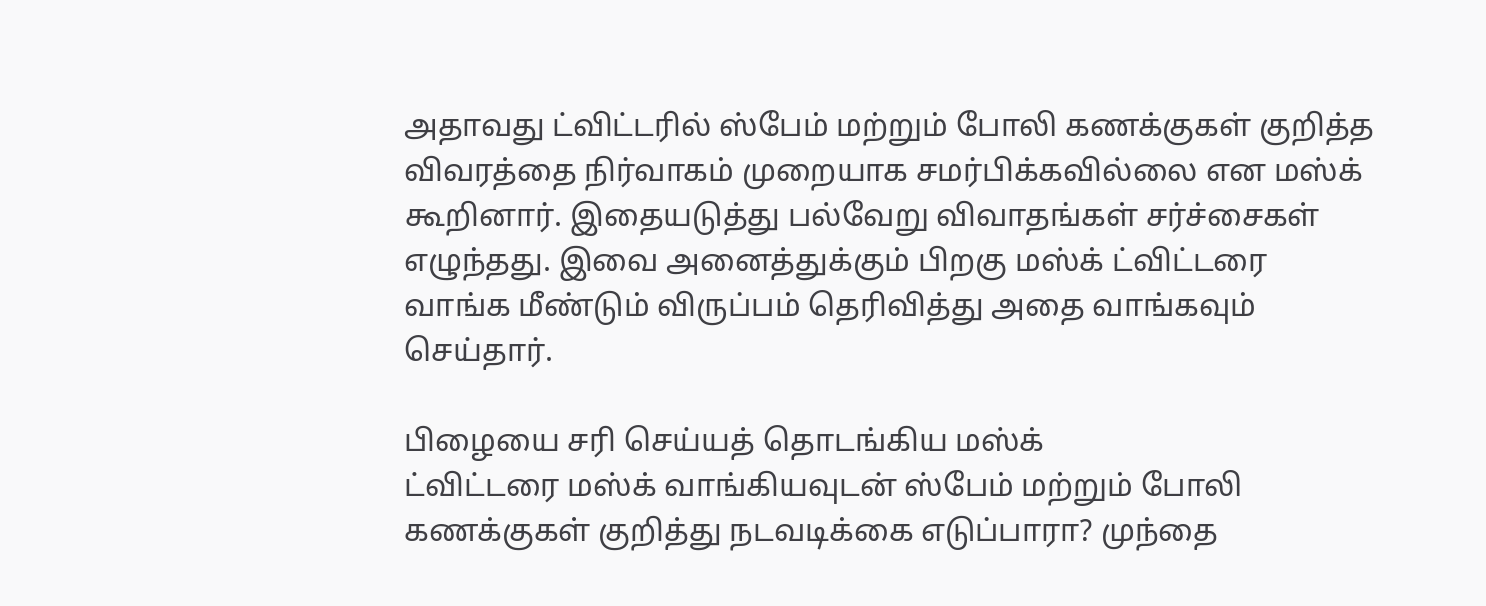அதாவது ட்விட்டரில் ஸ்பேம் மற்றும் போலி கணக்குகள் குறித்த விவரத்தை நிர்வாகம் முறையாக சமர்பிக்கவில்லை என மஸ்க் கூறினார். இதையடுத்து பல்வேறு விவாதங்கள் சர்ச்சைகள் எழுந்தது. இவை அனைத்துக்கும் பிறகு மஸ்க் ட்விட்டரை வாங்க மீண்டும் விருப்பம் தெரிவித்து அதை வாங்கவும் செய்தார்.

பிழையை சரி செய்யத் தொடங்கிய மஸ்க்
ட்விட்டரை மஸ்க் வாங்கியவுடன் ஸ்பேம் மற்றும் போலி கணக்குகள் குறித்து நடவடிக்கை எடுப்பாரா? முந்தை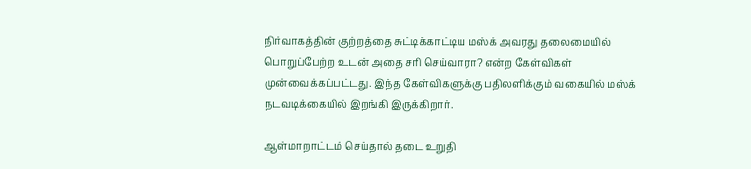நிர்வாகத்தின் குற்றத்தை சுட்டிக்காட்டிய மஸ்க் அவரது தலைமையில் பொறுப்பேற்ற உடன் அதை சரி செய்வாரா? என்ற கேள்விகள் முன்வைக்கப்பட்டது. இந்த கேள்விகளுக்கு பதிலளிக்கும் வகையில் மஸ்க் நடவடிக்கையில் இறங்கி இருக்கிறார்.

ஆள்மாறாட்டம் செய்தால் தடை உறுதி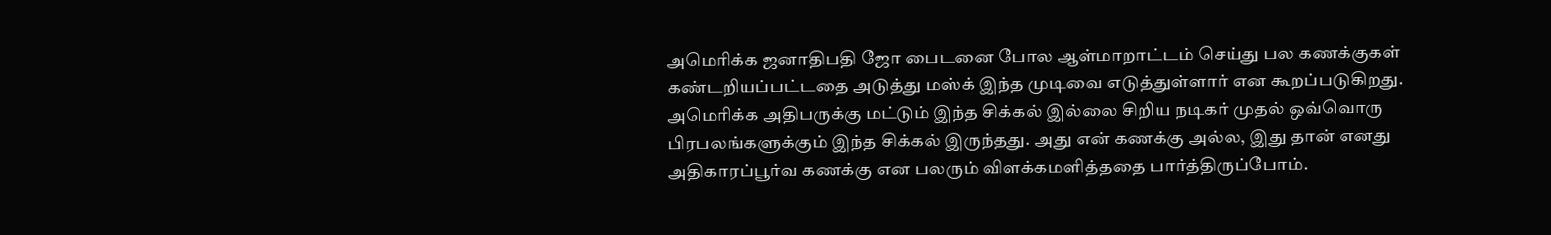அமெரிக்க ஜனாதிபதி ஜோ பைடனை போல ஆள்மாறாட்டம் செய்து பல கணக்குகள் கண்டறியப்பட்டதை அடுத்து மஸ்க் இந்த முடிவை எடுத்துள்ளார் என கூறப்படுகிறது.
அமெரிக்க அதிபருக்கு மட்டும் இந்த சிக்கல் இல்லை சிறிய நடிகர் முதல் ஒவ்வொரு பிரபலங்களுக்கும் இந்த சிக்கல் இருந்தது. அது என் கணக்கு அல்ல, இது தான் எனது அதிகாரப்பூர்வ கணக்கு என பலரும் விளக்கமளித்ததை பார்த்திருப்போம்.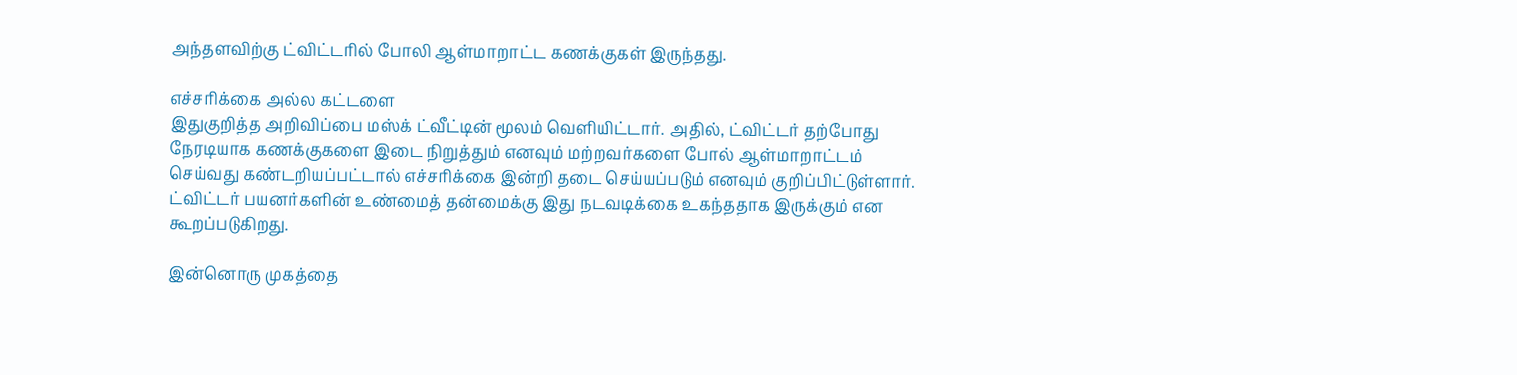அந்தளவிற்கு ட்விட்டரில் போலி ஆள்மாறாட்ட கணக்குகள் இருந்தது.

எச்சரிக்கை அல்ல கட்டளை
இதுகுறித்த அறிவிப்பை மஸ்க் ட்வீட்டின் மூலம் வெளியிட்டார். அதில், ட்விட்டர் தற்போது நேரடியாக கணக்குகளை இடை நிறுத்தும் எனவும் மற்றவர்களை போல் ஆள்மாறாட்டம் செய்வது கண்டறியப்பட்டால் எச்சரிக்கை இன்றி தடை செய்யப்படும் எனவும் குறிப்பிட்டுள்ளார். ட்விட்டர் பயனர்களின் உண்மைத் தன்மைக்கு இது நடவடிக்கை உகந்ததாக இருக்கும் என கூறப்படுகிறது.

இன்னொரு முகத்தை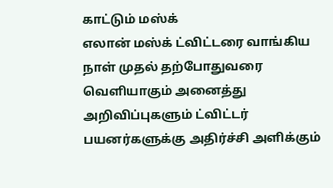காட்டும் மஸ்க்
எலான் மஸ்க் ட்விட்டரை வாங்கிய நாள் முதல் தற்போதுவரை வெளியாகும் அனைத்து அறிவிப்புகளும் ட்விட்டர் பயனர்களுக்கு அதிர்ச்சி அளிக்கும்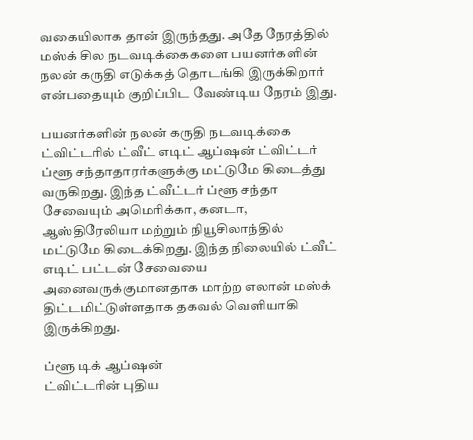வகையிலாக தான் இருந்தது. அதே நேரத்தில் மஸ்க் சில நடவடிக்கைகளை பயனர்களின் நலன் கருதி எடுக்கத் தொடங்கி இருக்கிறார் என்பதையும் குறிப்பிட வேண்டிய நேரம் இது.

பயனர்களின் நலன் கருதி நடவடிக்கை
ட்விட்டரில் ட்வீட் எடிட் ஆப்ஷன் ட்விட்டர் ப்ளூ சந்தாதாரர்களுக்கு மட்டுமே கிடைத்து வருகிறது. இந்த ட்வீட்டர் ப்ளூ சந்தா சேவையும் அமெரிக்கா, கனடா, ஆஸ்திரேலியா மற்றும் நியூசிலாந்தில் மட்டுமே கிடைக்கிறது. இந்த நிலையில் ட்வீட் எடிட் பட்டன் சேவையை அனைவருக்குமானதாக மாற்ற எலான் மஸ்க் திட்டமிட்டுள்ளதாக தகவல் வெளியாகி இருக்கிறது.

ப்ளூ டிக் ஆப்ஷன்
ட்விட்டரின் புதிய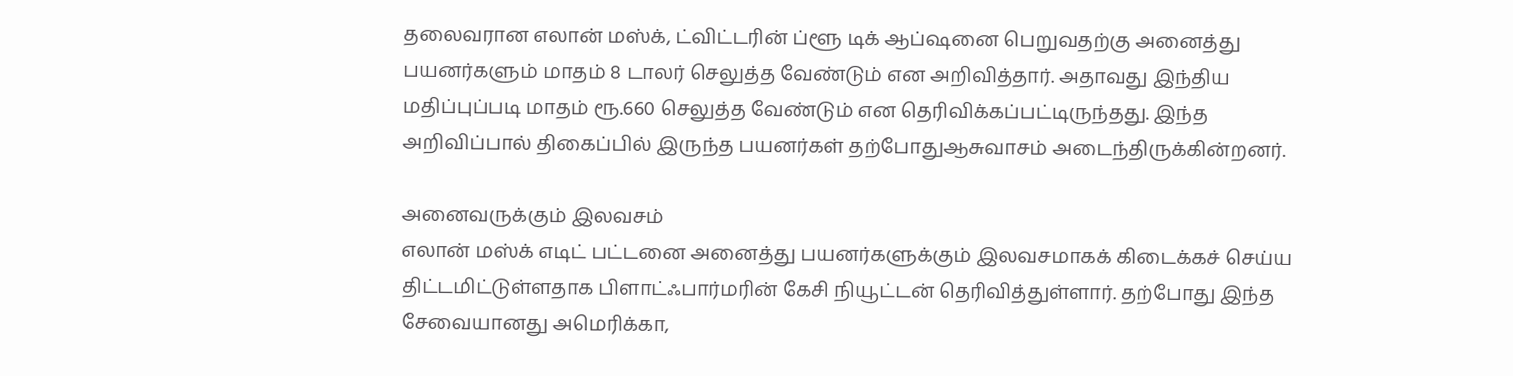தலைவரான எலான் மஸ்க், ட்விட்டரின் ப்ளூ டிக் ஆப்ஷனை பெறுவதற்கு அனைத்து பயனர்களும் மாதம் 8 டாலர் செலுத்த வேண்டும் என அறிவித்தார். அதாவது இந்திய மதிப்புப்படி மாதம் ரூ.660 செலுத்த வேண்டும் என தெரிவிக்கப்பட்டிருந்தது. இந்த அறிவிப்பால் திகைப்பில் இருந்த பயனர்கள் தற்போதுஆசுவாசம் அடைந்திருக்கின்றனர்.

அனைவருக்கும் இலவசம்
எலான் மஸ்க் எடிட் பட்டனை அனைத்து பயனர்களுக்கும் இலவசமாகக் கிடைக்கச் செய்ய திட்டமிட்டுள்ளதாக பிளாட்ஃபார்மரின் கேசி நியூட்டன் தெரிவித்துள்ளார். தற்போது இந்த சேவையானது அமெரிக்கா,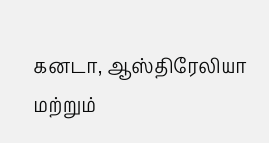கனடா, ஆஸ்திரேலியா மற்றும்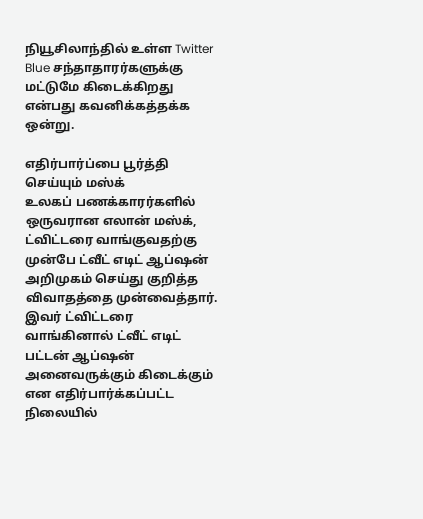நியூசிலாந்தில் உள்ள Twitter Blue சந்தாதாரர்களுக்கு மட்டுமே கிடைக்கிறது என்பது கவனிக்கத்தக்க ஒன்று.

எதிர்பார்ப்பை பூர்த்தி செய்யும் மஸ்க்
உலகப் பணக்காரர்களில் ஒருவரான எலான் மஸ்க், ட்விட்டரை வாங்குவதற்கு முன்பே ட்வீட் எடிட் ஆப்ஷன் அறிமுகம் செய்து குறித்த விவாதத்தை முன்வைத்தார். இவர் ட்விட்டரை வாங்கினால் ட்வீட் எடிட் பட்டன் ஆப்ஷன் அனைவருக்கும் கிடைக்கும் என எதிர்பார்க்கப்பட்ட நிலையில்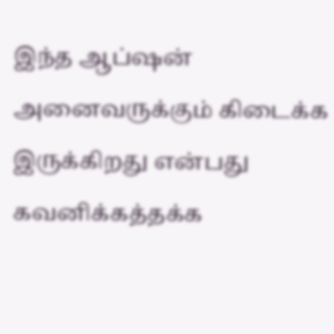இந்த ஆப்ஷன் அனைவருக்கும் கிடைக்க இருக்கிறது என்பது கவனிக்கத்தக்க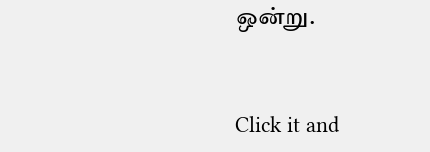ஒன்று.


Click it and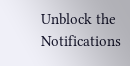Unblock the Notifications